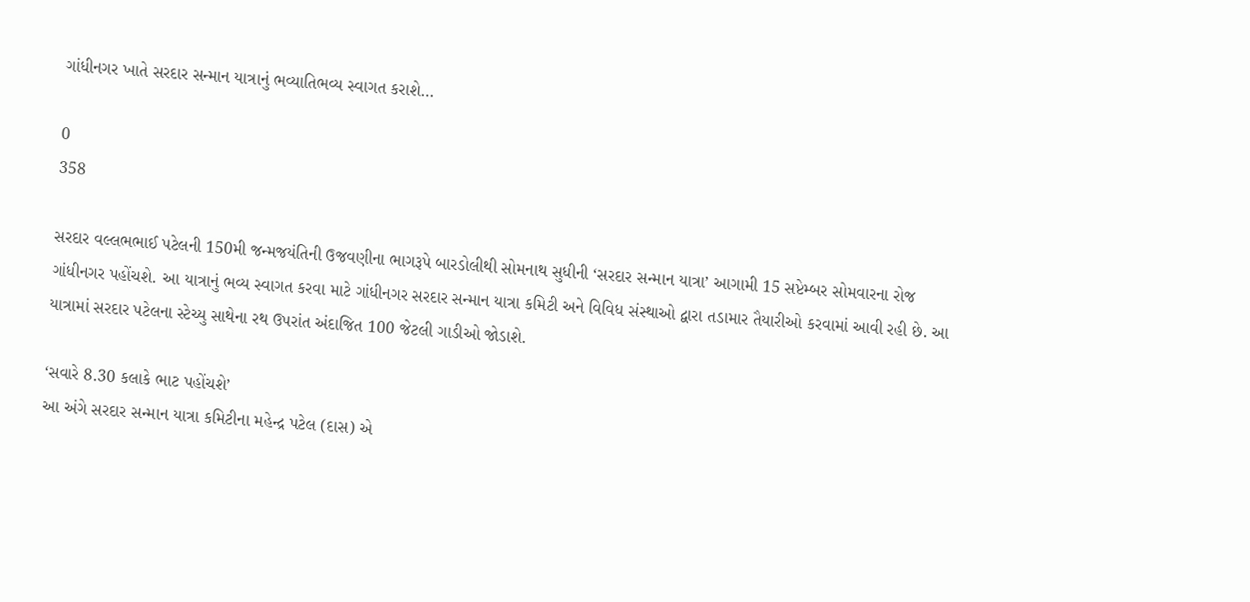ગાંધીનગર ખાતે સરદાર સન્માન યાત્રાનું ભવ્યાતિભવ્ય સ્વાગત કરાશે…

0
358

સરદાર વલ્લભભાઈ પટેલની 150મી જન્મજયંતિની ઉજવણીના ભાગરૂપે બારડોલીથી સોમનાથ સુધીની ‘સરદાર સન્માન યાત્રા’ આગામી 15 સપ્ટેમ્બર સોમવારના રોજ ગાંધીનગર પહોંચશે. આ યાત્રાનું ભવ્ય સ્વાગત કરવા માટે ગાંધીનગર સરદાર સન્માન યાત્રા કમિટી અને વિવિધ સંસ્થાઓ દ્વારા તડામાર તૈયારીઓ કરવામાં આવી રહી છે. આ યાત્રામાં સરદાર પટેલના સ્ટેચ્યુ સાથેના રથ ઉપરાંત અંદાજિત 100 જેટલી ગાડીઓ જોડાશે.

‘સવારે 8.30 કલાકે ભાટ પહોંચશે’
આ અંગે સરદાર સન્માન યાત્રા કમિટીના મહેન્દ્ર પટેલ (દાસ) એ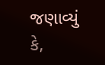જણાવ્યું કે,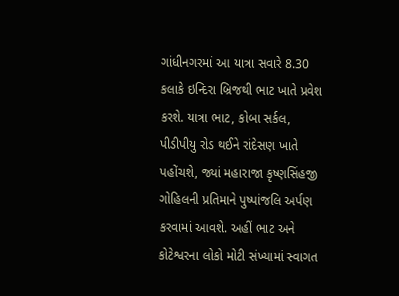ગાંધીનગરમાં આ યાત્રા સવારે 8.30 કલાકે ઇન્દિરા બ્રિજથી ભાટ ખાતે પ્રવેશ કરશે. યાત્રા ભાટ, કોબા સર્કલ, પીડીપીયુ રોડ થઈને રાંદેસણ ખાતે પહોંચશે, જ્યાં મહારાજા કૃષ્ણસિંહજી ગોહિલની પ્રતિમાને પુષ્પાંજલિ અર્પણ કરવામાં આવશે. અહીં ભાટ અને કોટેશ્વરના લોકો મોટી સંખ્યામાં સ્વાગત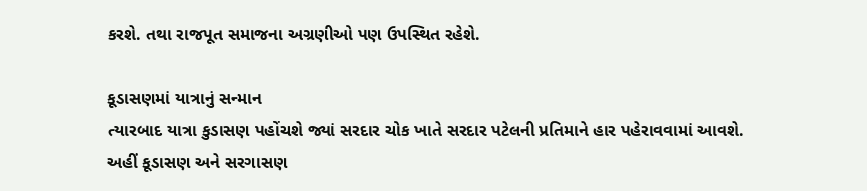કરશે. તથા રાજપૂત સમાજના અગ્રણીઓ પણ ઉપસ્થિત રહેશે.

કૂડાસણમાં યાત્રાનું સન્માન
ત્યારબાદ યાત્રા કુડાસણ પહોંચશે જ્યાં સરદાર ચોક ખાતે સરદાર પટેલની પ્રતિમાને હાર પહેરાવવામાં આવશે. અહીં કૂડાસણ અને સરગાસણ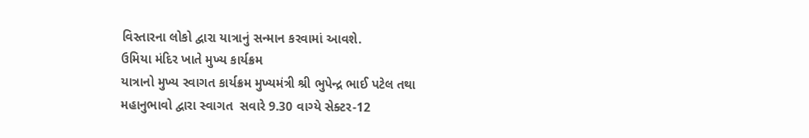વિસ્તારના લોકો દ્વારા યાત્રાનું સન્માન કરવામાં આવશે.
ઉમિયા મંદિર ખાતે મુખ્ય કાર્યક્રમ
યાત્રાનો મુખ્ય સ્વાગત કાર્યક્રમ મુખ્યમંત્રી શ્રી ભુપેન્દ્ર ભાઈ પટેલ તથા મહાનુભાવો દ્વારા સ્વાગત  સવારે 9.30 વાગ્યે સેક્ટર-12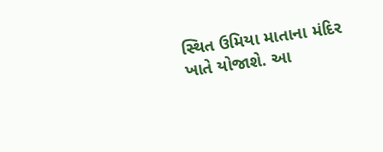સ્થિત ઉમિયા માતાના મંદિર ખાતે યોજાશે. આ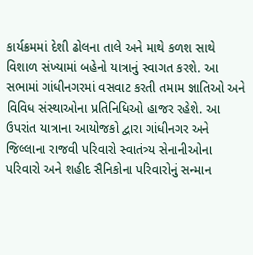કાર્યક્રમમાં દેશી ઢોલના તાલે અને માથે કળશ સાથે વિશાળ સંખ્યામાં બહેનો યાત્રાનું સ્વાગત કરશે. આ સભામાં ગાંધીનગરમાં વસવાટ કરતી તમામ જ્ઞાતિઓ અને વિવિધ સંસ્થાઓના પ્રતિનિધિઓ હાજર રહેશે. આ ઉપરાંત યાત્રાના આયોજકો દ્વારા ગાંધીનગર અને જિલ્લાના રાજવી પરિવારો સ્વાતંત્ર્ય સેનાનીઓના પરિવારો અને શહીદ સૈનિકોના પરિવારોનું સન્માન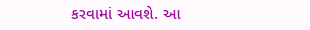કરવામાં આવશે. આ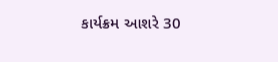કાર્યક્રમ આશરે 30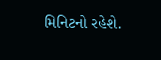મિનિટનો રહેશે.